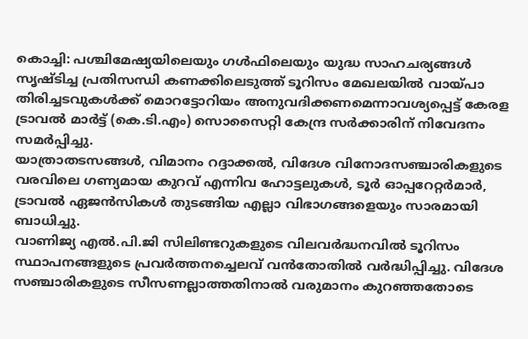കൊച്ചി: പശ്ചിമേഷ്യയിലെയും ഗൾഫിലെയും യുദ്ധ സാഹചര്യങ്ങൾ സൃഷ്ടിച്ച പ്രതിസന്ധി കണക്കിലെടുത്ത് ടൂറിസം മേഖലയിൽ വായ്പാ തിരിച്ചടവുകൾക്ക് മൊറട്ടോറിയം അനുവദിക്കണമെന്നാവശ്യപ്പെട്ട് കേരള ട്രാവൽ മാർട്ട് (കെ.ടി.എം) സൊസൈറ്റി കേന്ദ്ര സർക്കാരിന് നിവേദനം സമർപ്പിച്ചു.
യാത്രാതടസങ്ങൾ, വിമാനം റദ്ദാക്കൽ, വിദേശ വിനോദസഞ്ചാരികളുടെ വരവിലെ ഗണ്യമായ കുറവ് എന്നിവ ഹോട്ടലുകൾ, ടൂർ ഓപ്പറേറ്റർമാർ, ട്രാവൽ ഏജൻസികൾ തുടങ്ങിയ എല്ലാ വിഭാഗങ്ങളെയും സാരമായി ബാധിച്ചു.
വാണിജ്യ എൽ.പി.ജി സിലിണ്ടറുകളുടെ വിലവർദ്ധനവിൽ ടൂറിസം സ്ഥാപനങ്ങളുടെ പ്രവർത്തനച്ചെലവ് വൻതോതിൽ വർദ്ധിപ്പിച്ചു. വിദേശ സഞ്ചാരികളുടെ സീസണല്ലാത്തതിനാൽ വരുമാനം കുറഞ്ഞതോടെ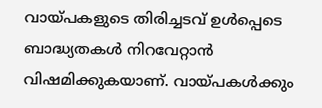വായ്പകളുടെ തിരിച്ചടവ് ഉൾപ്പെടെ ബാദ്ധ്യതകൾ നിറവേറ്റാൻ വിഷമിക്കുകയാണ്. വായ്പകൾക്കും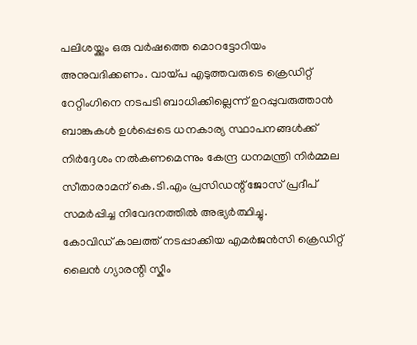പലിശയ്ക്കും ഒരു വർഷത്തെ മൊറട്ടോറിയം അനുവദിക്കണം. വായ്പ എടുത്തവരുടെ ക്രെഡിറ്റ് റേറ്റിംഗിനെ നടപടി ബാധിക്കില്ലെന്ന് ഉറപ്പുവരുത്താൻ ബാങ്കുകൾ ഉൾപ്പെടെ ധനകാര്യ സ്ഥാപനങ്ങൾക്ക് നിർദ്ദേശം നൽകണമെന്നും കേന്ദ്ര ധനമന്ത്രി നിർമ്മല സീതാരാമന് കെ.ടി.എം പ്രസിഡന്റ് ജോസ് പ്രദീപ് സമർപ്പിച്ച നിവേദനത്തിൽ അഭ്യർത്ഥിച്ചു.
കോവിഡ് കാലത്ത് നടപ്പാക്കിയ എമർജൻസി ക്രെഡിറ്റ് ലൈൻ ഗ്യാരന്റി സ്കീം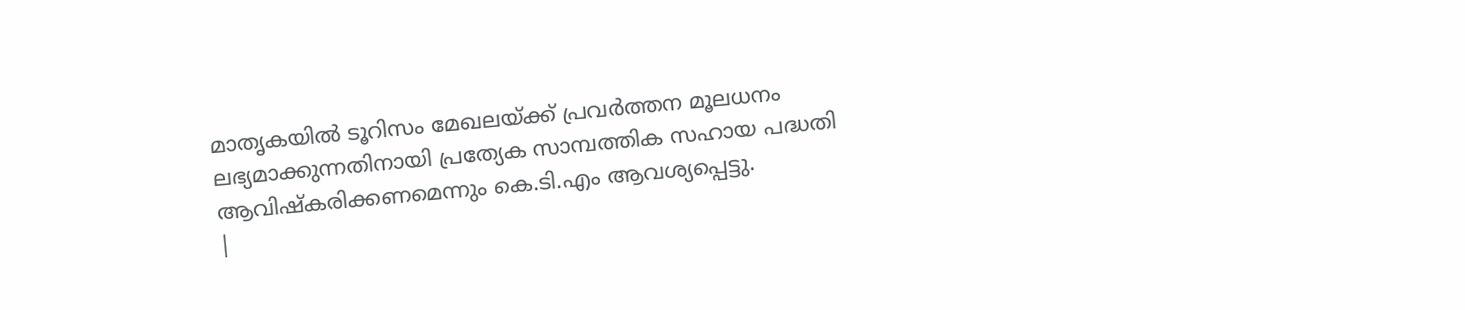മാതൃകയിൽ ടൂറിസം മേഖലയ്ക്ക് പ്രവർത്തന മൂലധനം ലഭ്യമാക്കുന്നതിനായി പ്രത്യേക സാമ്പത്തിക സഹായ പദ്ധതി ആവിഷ്കരിക്കണമെന്നും കെ.ടി.എം ആവശ്യപ്പെട്ടു.
|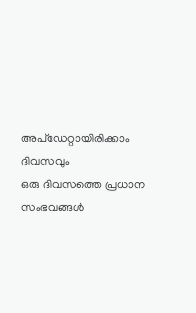അപ്ഡേറ്റായിരിക്കാം ദിവസവും
ഒരു ദിവസത്തെ പ്രധാന സംഭവങ്ങൾ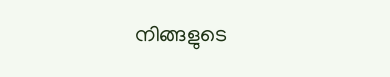നിങ്ങളുടെ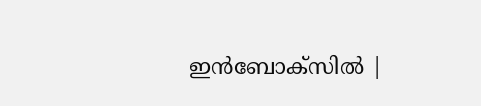ഇൻബോക്സിൽ |